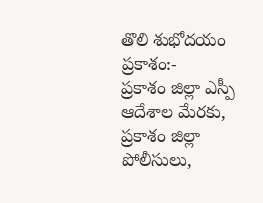తొలి శుభోదయం ప్రకాశం:-
ప్రకాశం జిల్లా ఎస్పీ ఆదేశాల మేరకు, ప్రకాశం జిల్లా పోలీసులు,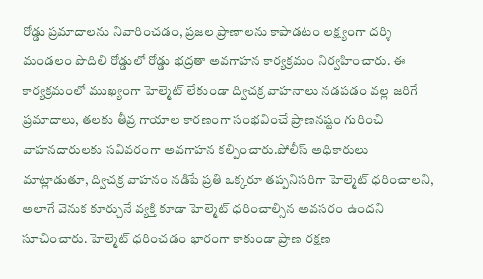రోడ్డు ప్రమాదాలను నివారించడం, ప్రజల ప్రాణాలను కాపాడటం లక్ష్యంగా దర్శి మండలం పొదిలి రోడ్డులో రోడ్డు భద్రతా అవగాహన కార్యక్రమం నిర్వహించారు. ఈ కార్యక్రమంలో ముఖ్యంగా హెల్మెట్ లేకుండా ద్విచక్ర వాహనాలు నడపడం వల్ల జరిగే ప్రమాదాలు, తలకు తీవ్ర గాయాల కారణంగా సంభవించే ప్రాణనష్టం గురించి వాహనదారులకు సవివరంగా అవగాహన కల్పించారు.పోలీస్ అధికారులు మాట్లాడుతూ, ద్విచక్ర వాహనం నడిపే ప్రతి ఒక్కరూ తప్పనిసరిగా హెల్మెట్ ధరించాలని, అలాగే వెనుక కూర్చునే వ్యక్తి కూడా హెల్మెట్ ధరించాల్సిన అవసరం ఉందని సూచించారు. హెల్మెట్ ధరించడం భారంగా కాకుండా ప్రాణ రక్షణ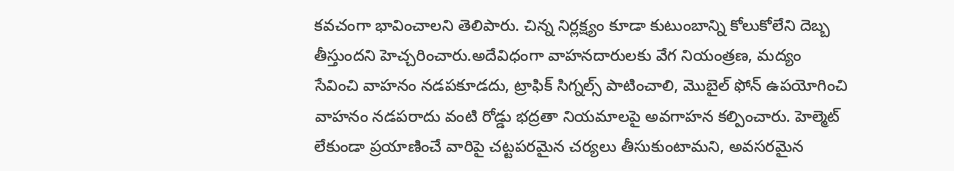కవచంగా భావించాలని తెలిపారు. చిన్న నిర్లక్ష్యం కూడా కుటుంబాన్ని కోలుకోలేని దెబ్బ తీస్తుందని హెచ్చరించారు.అదేవిధంగా వాహనదారులకు వేగ నియంత్రణ, మద్యం సేవించి వాహనం నడపకూడదు, ట్రాఫిక్ సిగ్నల్స్ పాటించాలి, మొబైల్ ఫోన్ ఉపయోగించి వాహనం నడపరాదు వంటి రోడ్డు భద్రతా నియమాలపై అవగాహన కల్పించారు. హెల్మెట్ లేకుండా ప్రయాణించే వారిపై చట్టపరమైన చర్యలు తీసుకుంటామని, అవసరమైన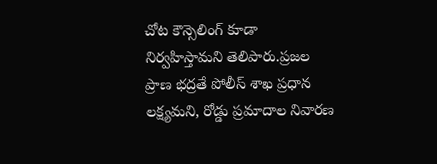చోట కౌన్సెలింగ్ కూడా నిర్వహిస్తామని తెలిపారు.ప్రజల ప్రాణ భద్రతే పోలీస్ శాఖ ప్రధాన లక్ష్యమని, రోడ్డు ప్రమాదాల నివారణ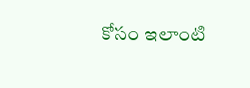కోసం ఇలాంటి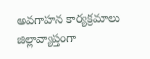అవగాహన కార్యక్రమాలు జిల్లావ్యాప్తంగా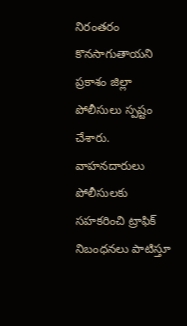నిరంతరం కొనసాగుతాయని ప్రకాశం జిల్లా పోలీసులు స్పష్టం చేశారు. వాహనదారులు పోలీసులకు సహకరించి ట్రాఫిక్ నిబంధనలు పాటిస్తూ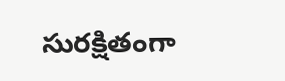సురక్షితంగా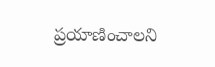ప్రయాణించాలని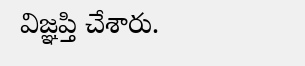విజ్ఞప్తి చేశారు.